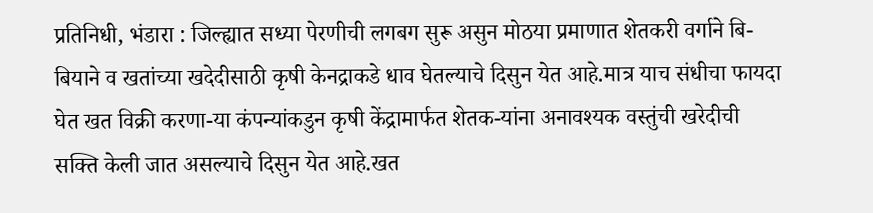प्रतिनिधी, भंडारा : जिल्ह्यात सध्या पेरणीची लगबग सुरू असुन मोठया प्रमाणात शेतकरी वर्गाने बि-बियाने व खतांच्या खदेदीसाठी कृषी केनद्राकडे धाव घेतल्याचे दिसुन येत आहे.मात्र याच संधीचा फायदा घेत खत विक्री करणा-या कंपन्यांकडुन कृषी केंद्रामार्फत शेतक-यांना अनावश्यक वस्तुंची खरेदीची सक्ति केली जात असल्याचे दिसुन येत आहे.खत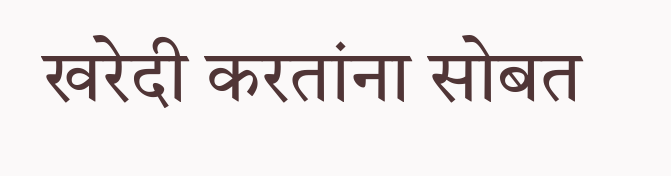खरेदी करतांना सोबत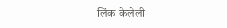लिंक केलेली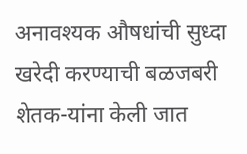अनावश्यक औषधांची सुध्दा खरेदी करण्याची बळजबरी शेतक-यांना केली जात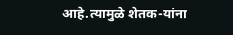आहे.त्यामुळे शेतक-यांना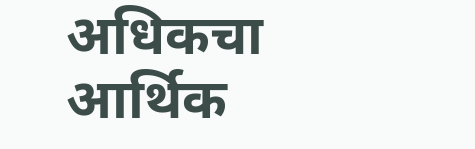अधिकचा आर्थिक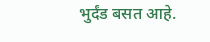भुर्दंड बसत आहे.